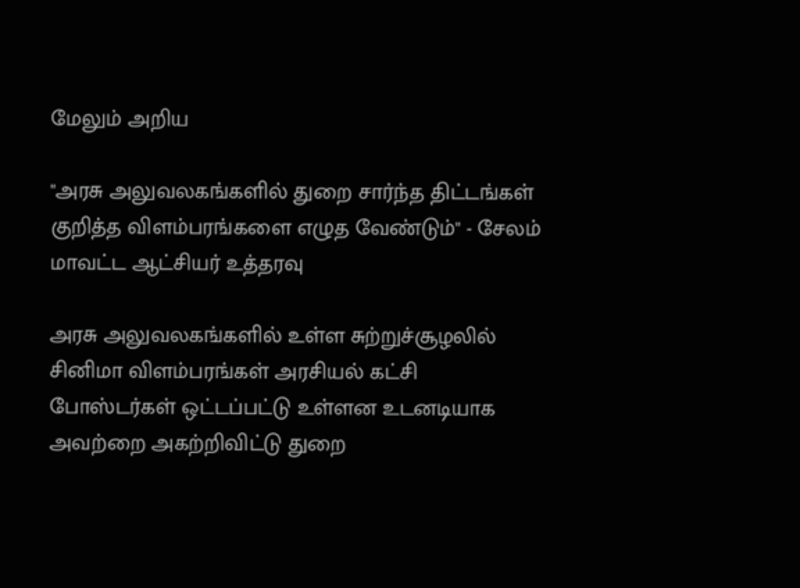மேலும் அறிய

"அரசு அலுவலகங்களில் துறை சார்ந்த திட்டங்கள் குறித்த விளம்பரங்களை எழுத வேண்டும்" - சேலம் மாவட்ட ஆட்சியர் உத்தரவு

அரசு அலுவலகங்களில் உள்ள சுற்றுச்சூழலில் சினிமா விளம்பரங்கள் அரசியல் கட்சி போஸ்டர்கள் ஒட்டப்பட்டு உள்ளன உடனடியாக அவற்றை அகற்றிவிட்டு துறை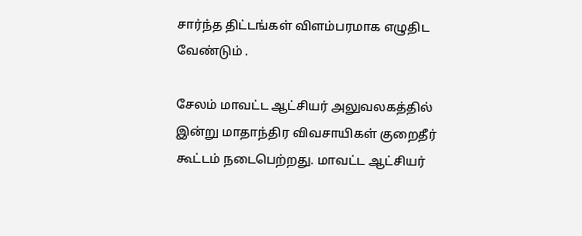சார்ந்த திட்டங்கள் விளம்பரமாக எழுதிட வேண்டும் .

சேலம் மாவட்ட ஆட்சியர் அலுவலகத்தில் இன்று மாதாந்திர விவசாயிகள் குறைதீர் கூட்டம் நடைபெற்றது. மாவட்ட ஆட்சியர்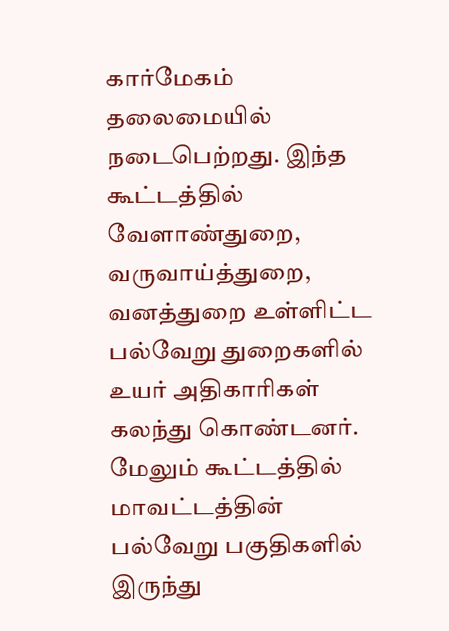கார்மேகம் தலைமையில் நடைபெற்றது. இந்த கூட்டத்தில் வேளாண்துறை, வருவாய்த்துறை, வனத்துறை உள்ளிட்ட பல்வேறு துறைகளில் உயர் அதிகாரிகள் கலந்து கொண்டனர். மேலும் கூட்டத்தில் மாவட்டத்தின் பல்வேறு பகுதிகளில் இருந்து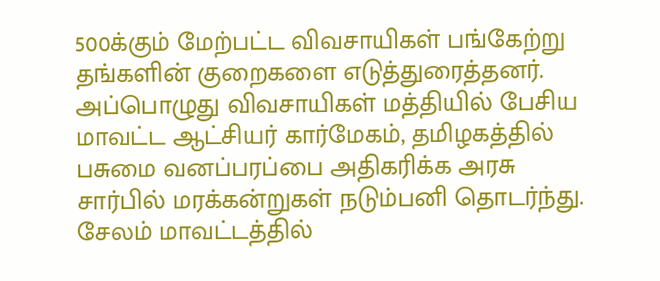500க்கும் மேற்பட்ட விவசாயிகள் பங்கேற்று தங்களின் குறைகளை எடுத்துரைத்தனர். அப்பொழுது விவசாயிகள் மத்தியில் பேசிய மாவட்ட ஆட்சியர் கார்மேகம், தமிழகத்தில் பசுமை வனப்பரப்பை அதிகரிக்க அரசு சார்பில் மரக்கன்றுகள் நடும்பனி தொடர்ந்து. சேலம் மாவட்டத்தில்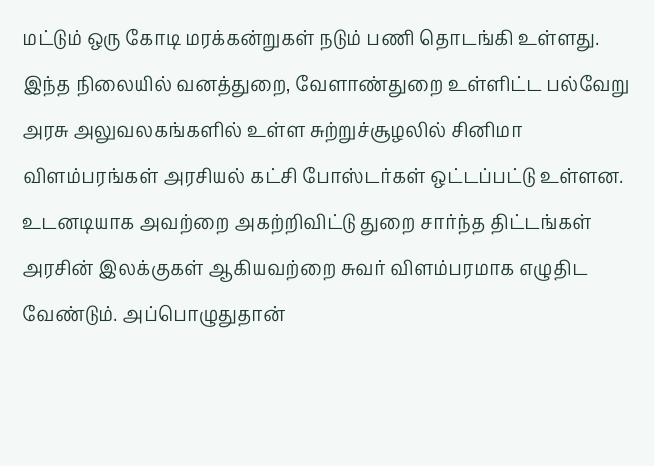மட்டும் ஒரு கோடி மரக்கன்றுகள் நடும் பணி தொடங்கி உள்ளது. இந்த நிலையில் வனத்துறை, வேளாண்துறை உள்ளிட்ட பல்வேறு அரசு அலுவலகங்களில் உள்ள சுற்றுச்சூழலில் சினிமா விளம்பரங்கள் அரசியல் கட்சி போஸ்டர்கள் ஒட்டப்பட்டு உள்ளன. உடனடியாக அவற்றை அகற்றிவிட்டு துறை சார்ந்த திட்டங்கள் அரசின் இலக்குகள் ஆகியவற்றை சுவர் விளம்பரமாக எழுதிட வேண்டும். அப்பொழுதுதான்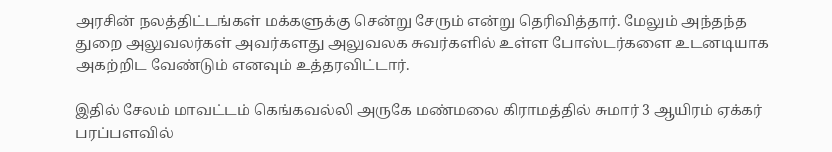அரசின் நலத்திட்டங்கள் மக்களுக்கு சென்று சேரும் என்று தெரிவித்தார். மேலும் அந்தந்த துறை அலுவலர்கள் அவர்களது அலுவலக சுவர்களில் உள்ள போஸ்டர்களை உடனடியாக அகற்றிட வேண்டும் எனவும் உத்தரவிட்டார்.

இதில் சேலம் மாவட்டம் கெங்கவல்லி அருகே மண்மலை கிராமத்தில் சுமார் 3 ஆயிரம் ஏக்கர் பரப்பளவில்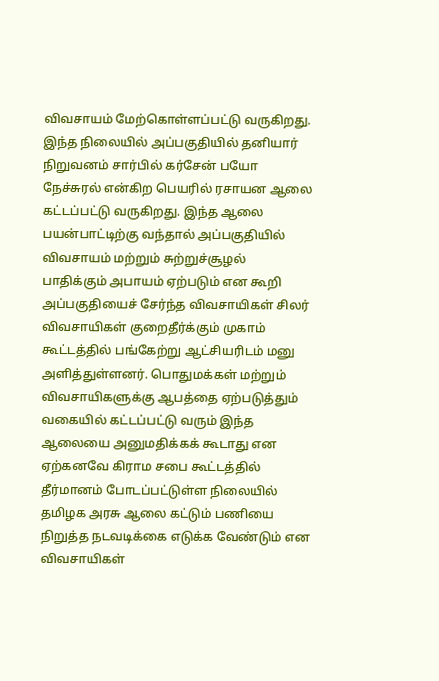விவசாயம் மேற்கொள்ளப்பட்டு வருகிறது. இந்த நிலையில் அப்பகுதியில் தனியார் நிறுவனம் சார்பில் கர்சேன் பயோ நேச்சுரல் என்கிற பெயரில் ரசாயன ஆலை கட்டப்பட்டு வருகிறது. இந்த ஆலை பயன்பாட்டிற்கு வந்தால் அப்பகுதியில் விவசாயம் மற்றும் சுற்றுச்சூழல் பாதிக்கும் அபாயம் ஏற்படும் என கூறி அப்பகுதியைச் சேர்ந்த விவசாயிகள் சிலர் விவசாயிகள் குறைதீர்க்கும் முகாம் கூட்டத்தில் பங்கேற்று ஆட்சியரிடம் மனு அளித்துள்ளனர். பொதுமக்கள் மற்றும் விவசாயிகளுக்கு ஆபத்தை ஏற்படுத்தும் வகையில் கட்டப்பட்டு வரும் இந்த ஆலையை அனுமதிக்கக் கூடாது என ஏற்கனவே கிராம சபை கூட்டத்தில் தீர்மானம் போடப்பட்டுள்ள நிலையில் தமிழக அரசு ஆலை கட்டும் பணியை நிறுத்த நடவடிக்கை எடுக்க வேண்டும் என விவசாயிகள்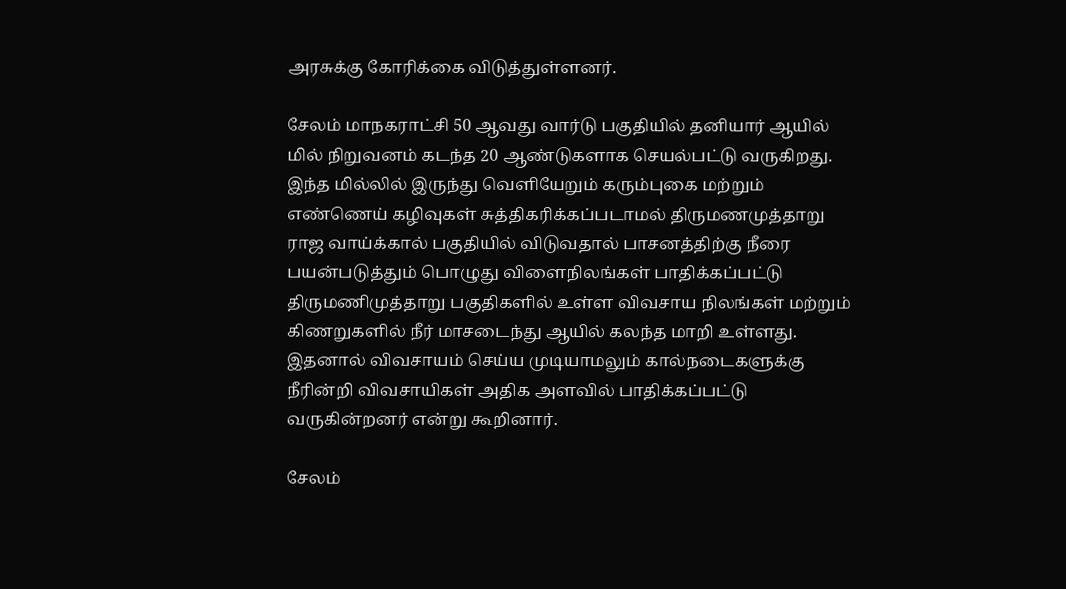அரசுக்கு கோரிக்கை விடுத்துள்ளனர்.

சேலம் மாநகராட்சி 50 ஆவது வார்டு பகுதியில் தனியார் ஆயில் மில் நிறுவனம் கடந்த 20 ஆண்டுகளாக செயல்பட்டு வருகிறது. இந்த மில்லில் இருந்து வெளியேறும் கரும்புகை மற்றும் எண்ணெய் கழிவுகள் சுத்திகரிக்கப்படாமல் திருமணமுத்தாறு ராஜ வாய்க்கால் பகுதியில் விடுவதால் பாசனத்திற்கு நீரை பயன்படுத்தும் பொழுது விளைநிலங்கள் பாதிக்கப்பட்டு திருமணிமுத்தாறு பகுதிகளில் உள்ள விவசாய நிலங்கள் மற்றும் கிணறுகளில் நீர் மாசடைந்து ஆயில் கலந்த மாறி உள்ளது. இதனால் விவசாயம் செய்ய முடியாமலும் கால்நடைகளுக்கு நீரின்றி விவசாயிகள் அதிக அளவில் பாதிக்கப்பட்டு வருகின்றனர் என்று கூறினார்.

சேலம்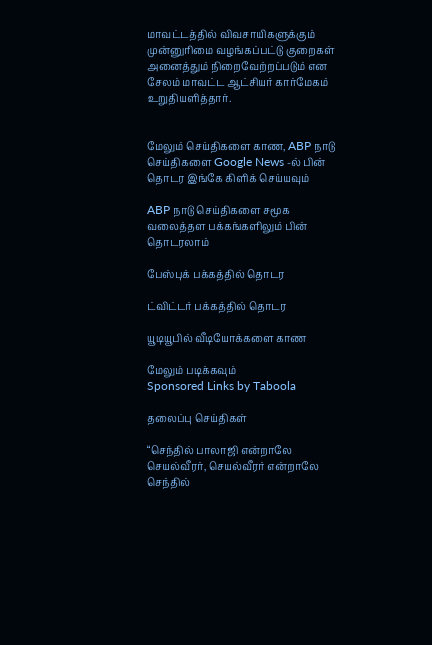மாவட்டத்தில் விவசாயிகளுக்கும் முன்னுரிமை வழங்கப்பட்டு குறைகள் அனைத்தும் நிறைவேற்றப்படும் என சேலம் மாவட்ட ஆட்சியர் கார்மேகம் உறுதியளித்தார்.


மேலும் செய்திகளை காண, ABP நாடு செய்திகளை Google News -ல் பின் தொடர இங்கே கிளிக் செய்யவும்

ABP நாடு செய்திகளை சமூக வலைத்தள பக்கங்களிலும் பின் தொடரலாம்

பேஸ்புக் பக்கத்தில் தொடர

ட்விட்டர் பக்கத்தில் தொடர

யூடியூபில் வீடியோக்களை காண

மேலும் படிக்கவும்
Sponsored Links by Taboola

தலைப்பு செய்திகள்

“செந்தில் பாலாஜி என்றாலே செயல்வீரர், செயல்வீரர் என்றாலே செந்தில்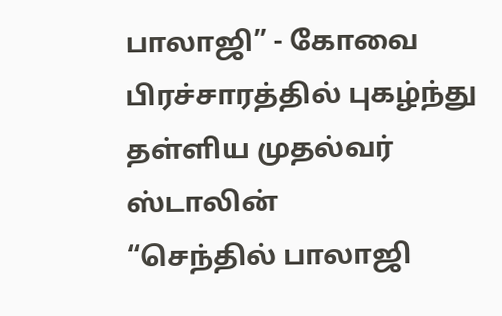பாலாஜி” - கோவை பிரச்சாரத்தில் புகழ்ந்து தள்ளிய முதல்வர் ஸ்டாலின்
“செந்தில் பாலாஜி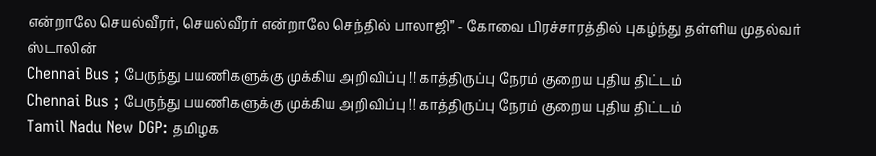என்றாலே செயல்வீரர், செயல்வீரர் என்றாலே செந்தில் பாலாஜி” - கோவை பிரச்சாரத்தில் புகழ்ந்து தள்ளிய முதல்வர் ஸ்டாலின்
Chennai Bus ; பேருந்து பயணிகளுக்கு முக்கிய அறிவிப்பு !! காத்திருப்பு நேரம் குறைய புதிய திட்டம்
Chennai Bus ; பேருந்து பயணிகளுக்கு முக்கிய அறிவிப்பு !! காத்திருப்பு நேரம் குறைய புதிய திட்டம்
Tamil Nadu New DGP: தமிழக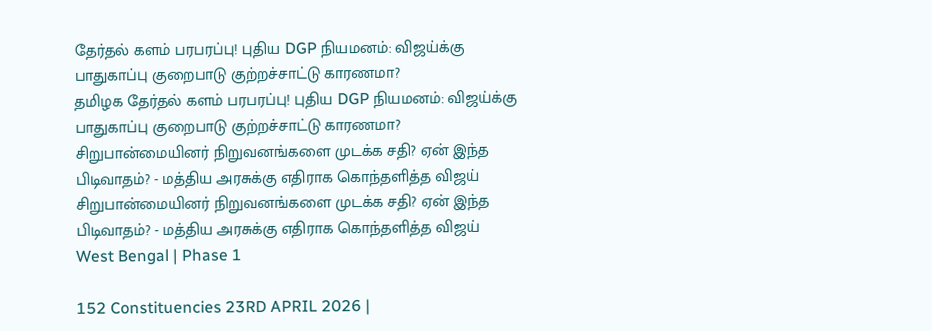தேர்தல் களம் பரபரப்பு! புதிய DGP நியமனம்: விஜய்க்கு பாதுகாப்பு குறைபாடு குற்றச்சாட்டு காரணமா?
தமிழக தேர்தல் களம் பரபரப்பு! புதிய DGP நியமனம்: விஜய்க்கு பாதுகாப்பு குறைபாடு குற்றச்சாட்டு காரணமா?
சிறுபான்மையினர் நிறுவனங்களை முடக்க சதி? ஏன் இந்த பிடிவாதம்? - மத்திய அரசுக்கு எதிராக கொந்தளித்த விஜய்
சிறுபான்மையினர் நிறுவனங்களை முடக்க சதி? ஏன் இந்த பிடிவாதம்? - மத்திய அரசுக்கு எதிராக கொந்தளித்த விஜய்
West Bengal | Phase 1

152 Constituencies 23RD APRIL 2026 |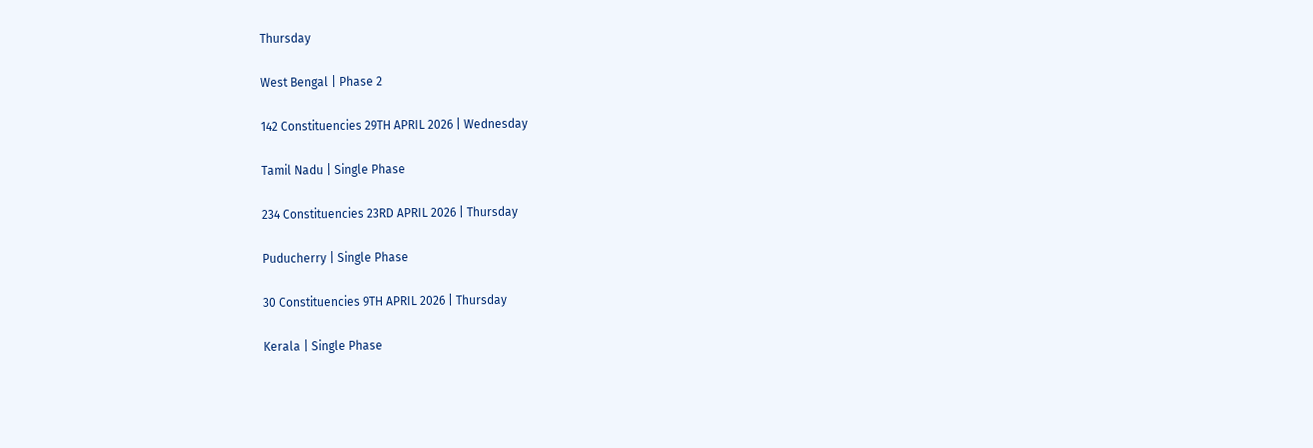Thursday

West Bengal | Phase 2

142 Constituencies 29TH APRIL 2026 | Wednesday

Tamil Nadu | Single Phase

234 Constituencies 23RD APRIL 2026 | Thursday

Puducherry | Single Phase

30 Constituencies 9TH APRIL 2026 | Thursday

Kerala | Single Phase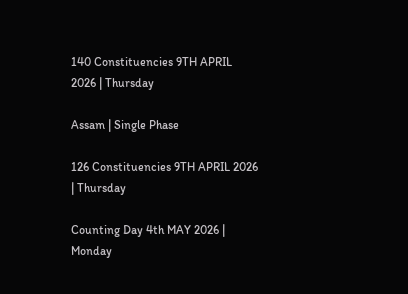140 Constituencies 9TH APRIL 2026 | Thursday

Assam | Single Phase

126 Constituencies 9TH APRIL 2026 | Thursday

Counting Day 4th MAY 2026 | Monday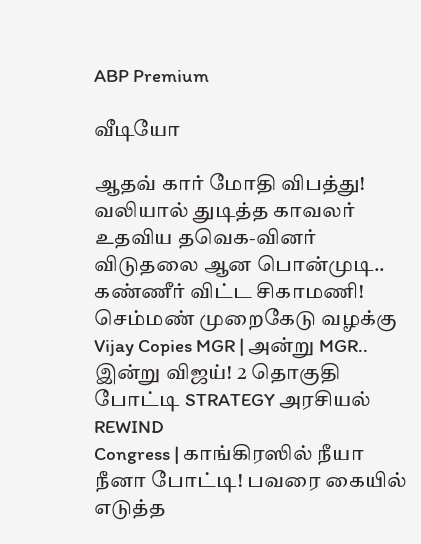ABP Premium

வீடியோ

ஆதவ் கார் மோதி விபத்து! வலியால் துடித்த காவலர் உதவிய தவெக-வினர்
விடுதலை ஆன பொன்முடி.. கண்ணீர் விட்ட சிகாமணி! செம்மண் முறைகேடு வழக்கு
Vijay Copies MGR | அன்று MGR.. இன்று விஜய்! 2 தொகுதி போட்டி STRATEGY அரசியல் REWIND
Congress | காங்கிரஸில் நீயா நீனா போட்டி! பவரை கையில் எடுத்த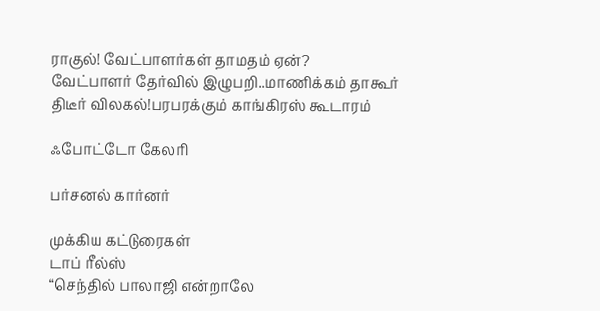ராகுல்! வேட்பாளர்கள் தாமதம் ஏன்?
வேட்பாளர் தேர்வில் இழுபறி..மாணிக்கம் தாகூர் திடீர் விலகல்!பரபரக்கும் காங்கிரஸ் கூடாரம்

ஃபோட்டோ கேலரி

பர்சனல் கார்னர்

முக்கிய கட்டுரைகள்
டாப் ரீல்ஸ்
“செந்தில் பாலாஜி என்றாலே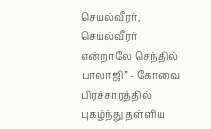செயல்வீரர், செயல்வீரர் என்றாலே செந்தில் பாலாஜி” - கோவை பிரச்சாரத்தில் புகழ்ந்து தள்ளிய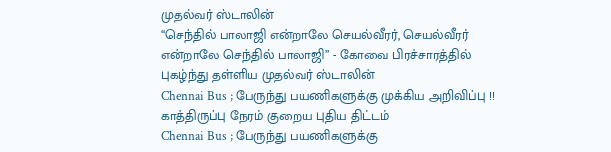முதல்வர் ஸ்டாலின்
“செந்தில் பாலாஜி என்றாலே செயல்வீரர், செயல்வீரர் என்றாலே செந்தில் பாலாஜி” - கோவை பிரச்சாரத்தில் புகழ்ந்து தள்ளிய முதல்வர் ஸ்டாலின்
Chennai Bus ; பேருந்து பயணிகளுக்கு முக்கிய அறிவிப்பு !! காத்திருப்பு நேரம் குறைய புதிய திட்டம்
Chennai Bus ; பேருந்து பயணிகளுக்கு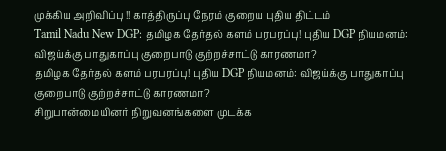முக்கிய அறிவிப்பு !! காத்திருப்பு நேரம் குறைய புதிய திட்டம்
Tamil Nadu New DGP: தமிழக தேர்தல் களம் பரபரப்பு! புதிய DGP நியமனம்: விஜய்க்கு பாதுகாப்பு குறைபாடு குற்றச்சாட்டு காரணமா?
தமிழக தேர்தல் களம் பரபரப்பு! புதிய DGP நியமனம்: விஜய்க்கு பாதுகாப்பு குறைபாடு குற்றச்சாட்டு காரணமா?
சிறுபான்மையினர் நிறுவனங்களை முடக்க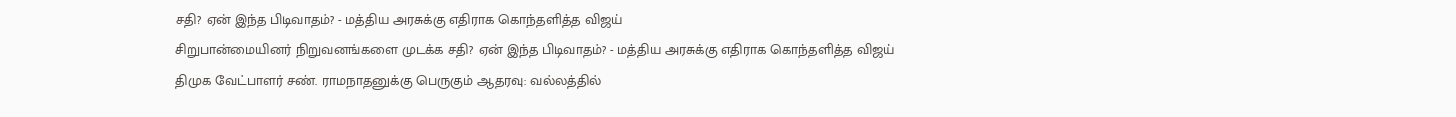சதி? ஏன் இந்த பிடிவாதம்? - மத்திய அரசுக்கு எதிராக கொந்தளித்த விஜய்
சிறுபான்மையினர் நிறுவனங்களை முடக்க சதி? ஏன் இந்த பிடிவாதம்? - மத்திய அரசுக்கு எதிராக கொந்தளித்த விஜய்
திமுக வேட்பாளர் சண். ராமநாதனுக்கு பெருகும் ஆதரவு: வல்லத்தில்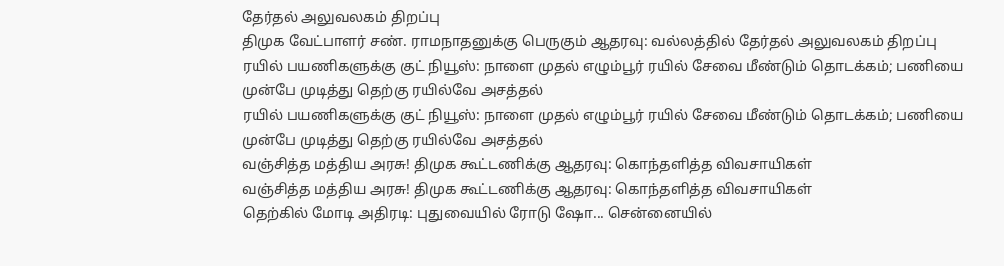தேர்தல் அலுவலகம் திறப்பு
திமுக வேட்பாளர் சண். ராமநாதனுக்கு பெருகும் ஆதரவு: வல்லத்தில் தேர்தல் அலுவலகம் திறப்பு
ரயில் பயணிகளுக்கு குட் நியூஸ்: நாளை முதல் எழும்பூர் ரயில் சேவை மீண்டும் தொடக்கம்; பணியை முன்பே முடித்து தெற்கு ரயில்வே அசத்தல்
ரயில் பயணிகளுக்கு குட் நியூஸ்: நாளை முதல் எழும்பூர் ரயில் சேவை மீண்டும் தொடக்கம்; பணியை முன்பே முடித்து தெற்கு ரயில்வே அசத்தல்
வஞ்சித்த மத்திய அரசு! திமுக கூட்டணிக்கு ஆதரவு: கொந்தளித்த விவசாயிகள்
வஞ்சித்த மத்திய அரசு! திமுக கூட்டணிக்கு ஆதரவு: கொந்தளித்த விவசாயிகள்
தெற்கில் மோடி அதிரடி: புதுவையில் ரோடு ஷோ... சென்னையில்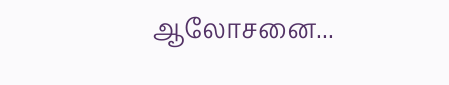ஆலோசனை...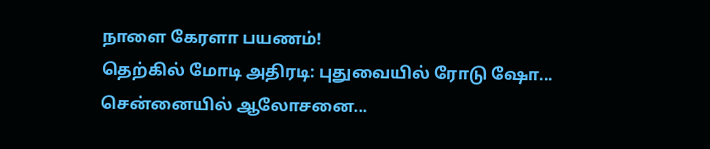நாளை கேரளா பயணம்!
தெற்கில் மோடி அதிரடி: புதுவையில் ரோடு ஷோ... சென்னையில் ஆலோசனை...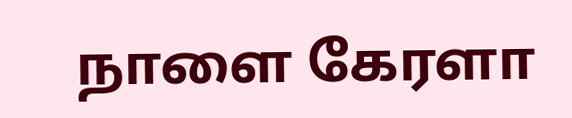நாளை கேரளா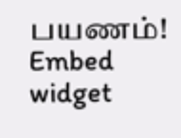பயணம்!
Embed widget